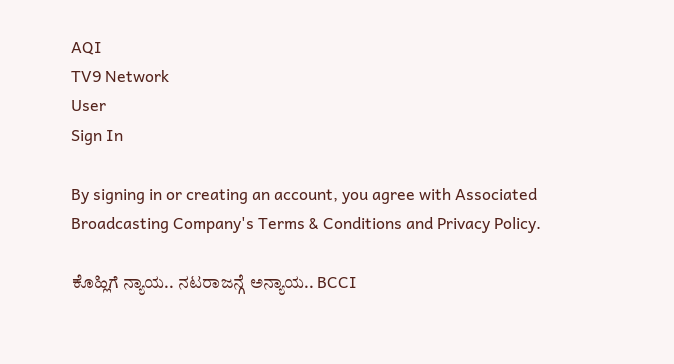AQI
TV9 Network
User
Sign In

By signing in or creating an account, you agree with Associated Broadcasting Company's Terms & Conditions and Privacy Policy.

ಕೊಹ್ಲಿಗೆ ನ್ಯಾಯ.. ನಟರಾಜನ್ಗೆ ಅನ್ಯಾಯ.. BCCI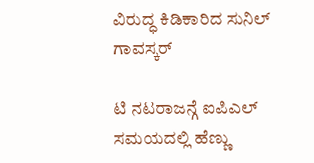ವಿರುದ್ಧ ಕಿಡಿಕಾರಿದ ಸುನಿಲ್ ಗಾವಸ್ಕರ್

ಟಿ ನಟರಾಜನ್ಗೆ ಐಪಿಎಲ್ ಸಮಯದಲ್ಲಿ ಹೆಣ್ಣು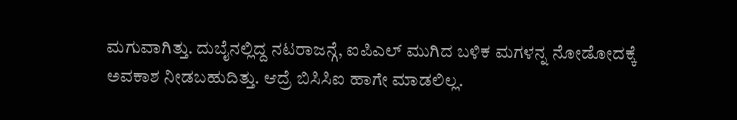ಮಗುವಾಗಿತ್ತು. ದುಬೈನಲ್ಲಿದ್ದ ನಟರಾಜನ್ಗೆ, ಐಪಿಎಲ್ ಮುಗಿದ ಬಳಿಕ ಮಗಳನ್ನ ನೋಡೋದಕ್ಕೆ ಅವಕಾಶ ನೀಡಬಹುದಿತ್ತು. ಆದ್ರೆ ಬಿಸಿಸಿಐ ಹಾಗೇ ಮಾಡಲಿಲ್ಲ.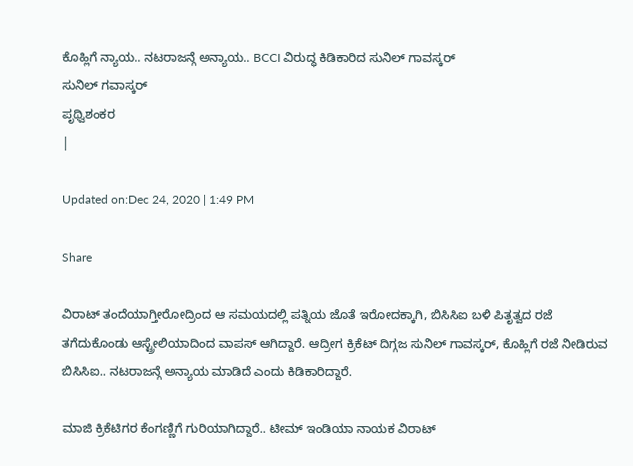ಕೊಹ್ಲಿಗೆ ನ್ಯಾಯ.. ನಟರಾಜನ್ಗೆ ಅನ್ಯಾಯ.. BCCI ವಿರುದ್ಧ ಕಿಡಿಕಾರಿದ ಸುನಿಲ್ ಗಾವಸ್ಕರ್
ಸುನಿಲ್ ಗವಾಸ್ಕರ್
ಪೃಥ್ವಿಶಂಕರ
|

Updated on:Dec 24, 2020 | 1:49 PM

Share

ವಿರಾಟ್ ತಂದೆಯಾಗ್ತೀರೋದ್ರಿಂದ ಆ ಸಮಯದಲ್ಲಿ ಪತ್ನಿಯ ಜೊತೆ ಇರೋದಕ್ಕಾಗಿ, ಬಿಸಿಸಿಐ ಬಳಿ ಪಿತೃತ್ವದ ರಜೆ ತಗೆದುಕೊಂಡು ಆಸ್ಟ್ರೇಲಿಯಾದಿಂದ ವಾಪಸ್ ಆಗಿದ್ದಾರೆ. ಆದ್ರೀಗ ಕ್ರಿಕೆಟ್ ದಿಗ್ಗಜ ಸುನಿಲ್ ಗಾವಸ್ಕರ್, ಕೊಹ್ಲಿಗೆ ರಜೆ ನೀಡಿರುವ ಬಿಸಿಸಿಐ.. ನಟರಾಜನ್ಗೆ ಅನ್ಯಾಯ ಮಾಡಿದೆ ಎಂದು ಕಿಡಿಕಾರಿದ್ದಾರೆ.

ಮಾಜಿ ಕ್ರಿಕೆಟಿಗರ ಕೆಂಗಣ್ಣಿಗೆ ಗುರಿಯಾಗಿದ್ದಾರೆ.. ಟೀಮ್ ಇಂಡಿಯಾ ನಾಯಕ ವಿರಾಟ್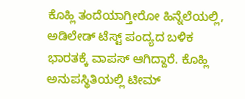ಕೊಹ್ಲಿ ತಂದೆಯಾಗ್ತೀರೋ ಹಿನ್ನೆಲೆಯಲ್ಲಿ, ಅಡಿಲೇಡ್ ಟೆಸ್ಟ್ ಪಂದ್ಯದ ಬಳಿಕ ಭಾರತಕ್ಕೆ ವಾಪಸ್ ಆಗಿದ್ದಾರೆ. ಕೊಹ್ಲಿ ಅನುಪಸ್ಥಿತಿಯಲ್ಲಿ ಟೀಮ್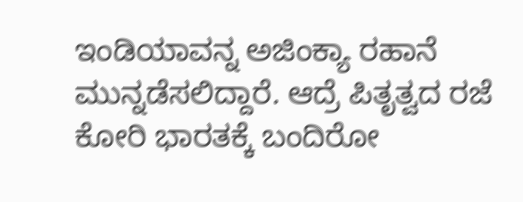ಇಂಡಿಯಾವನ್ನ ಅಜಿಂಕ್ಯಾ ರಹಾನೆ ಮುನ್ನಡೆಸಲಿದ್ದಾರೆ. ಆದ್ರೆ ಪಿತೃತ್ವದ ರಜೆ ಕೋರಿ ಭಾರತಕ್ಕೆ ಬಂದಿರೋ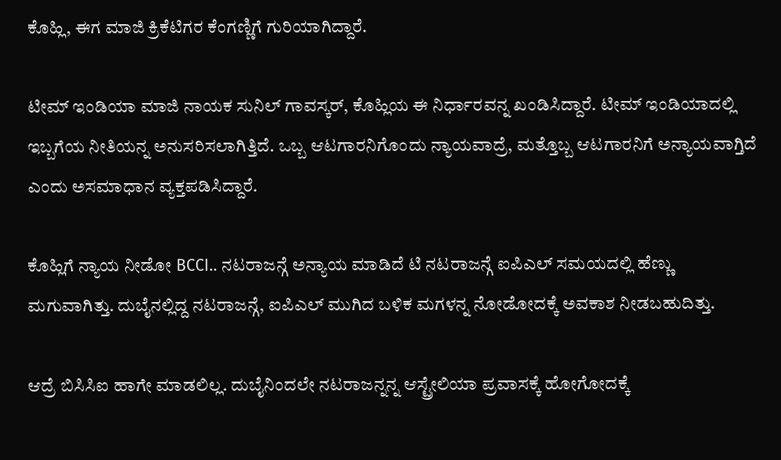ಕೊಹ್ಲಿ, ಈಗ ಮಾಜಿ ಕ್ರಿಕೆಟಿಗರ ಕೆಂಗಣ್ಣಿಗೆ ಗುರಿಯಾಗಿದ್ದಾರೆ.

ಟೀಮ್ ಇಂಡಿಯಾ ಮಾಜಿ ನಾಯಕ ಸುನಿಲ್ ಗಾವಸ್ಕರ್, ಕೊಹ್ಲಿಯ ಈ ನಿರ್ಧಾರವನ್ನ ಖಂಡಿಸಿದ್ದಾರೆ. ಟೀಮ್ ಇಂಡಿಯಾದಲ್ಲಿ ಇಬ್ಬಗೆಯ ನೀತಿಯನ್ನ ಅನುಸರಿಸಲಾಗಿತ್ತಿದೆ. ಒಬ್ಬ ಆಟಗಾರನಿಗೊಂದು ನ್ಯಾಯವಾದ್ರೆ, ಮತ್ತೊಬ್ಬ ಆಟಗಾರನಿಗೆ ಅನ್ಯಾಯವಾಗ್ತಿದೆ ಎಂದು ಅಸಮಾಧಾನ ವ್ಯಕ್ತಪಡಿಸಿದ್ದಾರೆ.

ಕೊಹ್ಲಿಗೆ ನ್ಯಾಯ ನೀಡೋ BCCI.. ನಟರಾಜನ್ಗೆ ಅನ್ಯಾಯ ಮಾಡಿದೆ ಟಿ ನಟರಾಜನ್ಗೆ ಐಪಿಎಲ್ ಸಮಯದಲ್ಲಿ ಹೆಣ್ಣು ಮಗುವಾಗಿತ್ತು. ದುಬೈನಲ್ಲಿದ್ದ ನಟರಾಜನ್ಗೆ, ಐಪಿಎಲ್ ಮುಗಿದ ಬಳಿಕ ಮಗಳನ್ನ ನೋಡೋದಕ್ಕೆ ಅವಕಾಶ ನೀಡಬಹುದಿತ್ತು.

ಆದ್ರೆ ಬಿಸಿಸಿಐ ಹಾಗೇ ಮಾಡಲಿಲ್ಲ. ದುಬೈನಿಂದಲೇ ನಟರಾಜನ್ನನ್ನ ಆಸ್ಟ್ರೇಲಿಯಾ ಪ್ರವಾಸಕ್ಕೆ ಹೋಗೋದಕ್ಕೆ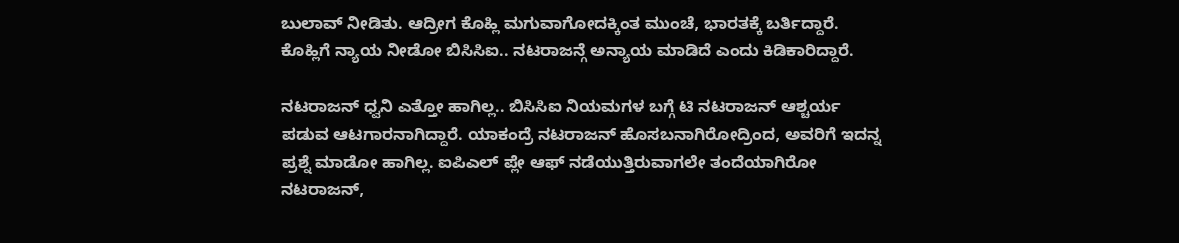ಬುಲಾವ್ ನೀಡಿತು. ಆದ್ರೀಗ ಕೊಹ್ಲಿ ಮಗುವಾಗೋದಕ್ಕಿಂತ ಮುಂಚೆ, ಭಾರತಕ್ಕೆ ಬರ್ತಿದ್ದಾರೆ. ಕೊಹ್ಲಿಗೆ ನ್ಯಾಯ ನೀಡೋ ಬಿಸಿಸಿಐ.. ನಟರಾಜನ್ಗೆ ಅನ್ಯಾಯ ಮಾಡಿದೆ ಎಂದು ಕಿಡಿಕಾರಿದ್ದಾರೆ.

ನಟರಾಜನ್ ಧ್ವನಿ ಎತ್ತೋ ಹಾಗಿಲ್ಲ.. ಬಿಸಿಸಿಐ ನಿಯಮಗಳ ಬಗ್ಗೆ ಟಿ ನಟರಾಜನ್ ಆಶ್ಚರ್ಯ ಪಡುವ ಆಟಗಾರನಾಗಿದ್ದಾರೆ. ಯಾಕಂದ್ರೆ ನಟರಾಜನ್ ಹೊಸಬನಾಗಿರೋದ್ರಿಂದ, ಅವರಿಗೆ ಇದನ್ನ ಪ್ರಶ್ನೆ ಮಾಡೋ ಹಾಗಿಲ್ಲ. ಐಪಿಎಲ್ ಪ್ಲೇ ಆಫ್ ನಡೆಯುತ್ತಿರುವಾಗಲೇ ತಂದೆಯಾಗಿರೋ ನಟರಾಜನ್,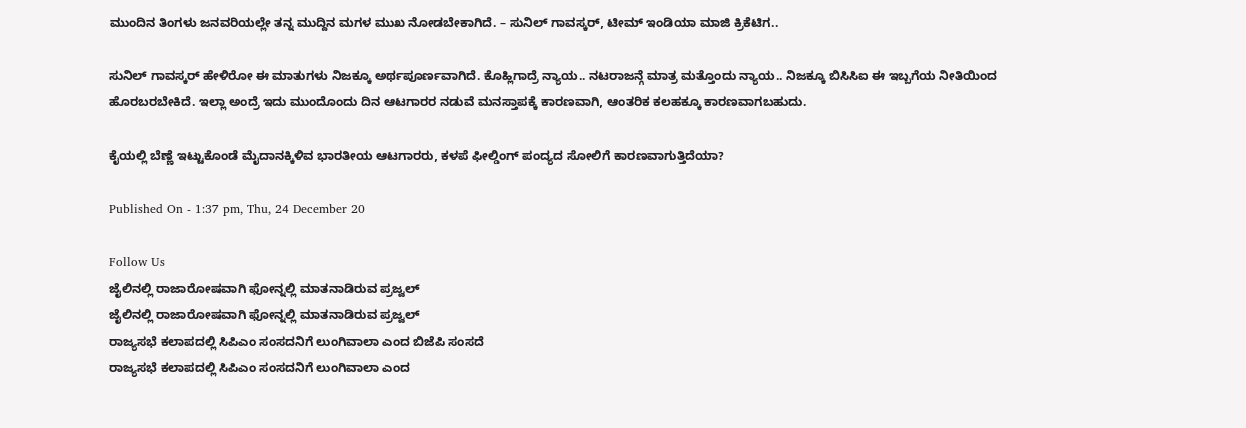ಮುಂದಿನ ತಿಂಗಳು ಜನವರಿಯಲ್ಲೇ ತನ್ನ ಮುದ್ದಿನ ಮಗಳ ಮುಖ ನೋಡಬೇಕಾಗಿದೆ. – ಸುನಿಲ್ ಗಾವಸ್ಕರ್, ಟೀಮ್ ಇಂಡಿಯಾ ಮಾಜಿ ಕ್ರಿಕೆಟಿಗ..

ಸುನಿಲ್ ಗಾವಸ್ಕರ್ ಹೇಳಿರೋ ಈ ಮಾತುಗಳು ನಿಜಕ್ಕೂ ಅರ್ಥಪೂರ್ಣವಾಗಿದೆ. ಕೊಹ್ಲಿಗಾದ್ರೆ ನ್ಯಾಯ.. ನಟರಾಜನ್ಗೆ ಮಾತ್ರ ಮತ್ತೊಂದು ನ್ಯಾಯ.. ನಿಜಕ್ಕೂ ಬಿಸಿಸಿಐ ಈ ಇಬ್ಬಗೆಯ ನೀತಿಯಿಂದ ಹೊರಬರಬೇಕಿದೆ. ಇಲ್ಲಾ ಅಂದ್ರೆ ಇದು ಮುಂದೊಂದು ದಿನ ಆಟಗಾರರ ನಡುವೆ ಮನಸ್ತಾಪಕ್ಕೆ ಕಾರಣವಾಗಿ, ಆಂತರಿಕ ಕಲಹಕ್ಕೂ ಕಾರಣವಾಗಬಹುದು.

ಕೈಯಲ್ಲಿ ಬೆಣ್ಣೆ ಇಟ್ಟುಕೊಂಡೆ ಮೈದಾನಕ್ಕಿಳಿವ ಭಾರತೀಯ ಆಟಗಾರರು, ಕಳಪೆ ಫೀಲ್ಡಿಂಗ್ ಪಂದ್ಯದ ಸೋಲಿಗೆ ಕಾರಣವಾಗುತ್ತಿದೆಯಾ?

Published On - 1:37 pm, Thu, 24 December 20

Follow Us
ಜೈಲಿನಲ್ಲಿ ರಾಜಾರೋಷವಾಗಿ ಫೋನ್ನಲ್ಲಿ ಮಾತನಾಡಿರುವ ಪ್ರಜ್ವಲ್
ಜೈಲಿನಲ್ಲಿ ರಾಜಾರೋಷವಾಗಿ ಫೋನ್ನಲ್ಲಿ ಮಾತನಾಡಿರುವ ಪ್ರಜ್ವಲ್
ರಾಜ್ಯಸಭೆ ಕಲಾಪದಲ್ಲಿ ಸಿಪಿಎಂ ಸಂಸದನಿಗೆ ಲುಂಗಿವಾಲಾ ಎಂದ ಬಿಜೆಪಿ ಸಂಸದೆ
ರಾಜ್ಯಸಭೆ ಕಲಾಪದಲ್ಲಿ ಸಿಪಿಎಂ ಸಂಸದನಿಗೆ ಲುಂಗಿವಾಲಾ ಎಂದ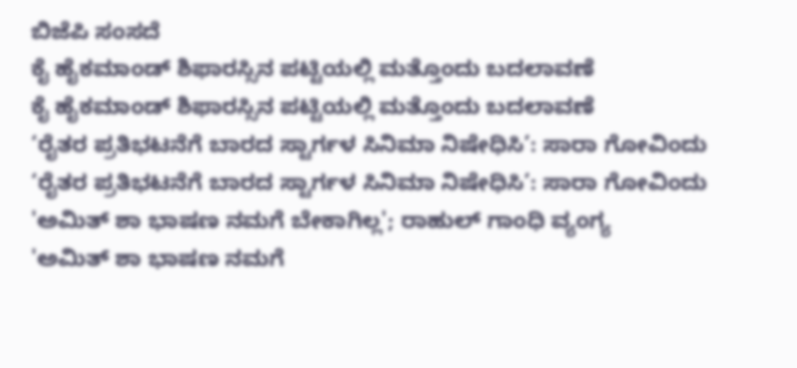ಬಿಜೆಪಿ ಸಂಸದೆ
ಕೈ ಹೈಕಮಾಂಡ್ ಶಿಫಾರಸ್ಸಿನ ಪಟ್ಟಿಯಲ್ಲಿ ಮತ್ತೊಂದು ಬದಲಾವಣೆ
ಕೈ ಹೈಕಮಾಂಡ್ ಶಿಫಾರಸ್ಸಿನ ಪಟ್ಟಿಯಲ್ಲಿ ಮತ್ತೊಂದು ಬದಲಾವಣೆ
‘ರೈತರ ಪ್ರತಿಭಟನೆಗೆ ಬಾರದ ಸ್ಟಾರ್ಗಳ ಸಿನಿಮಾ ನಿಷೇಧಿಸಿ’: ಸಾರಾ ಗೋವಿಂದು
‘ರೈತರ ಪ್ರತಿಭಟನೆಗೆ ಬಾರದ ಸ್ಟಾರ್ಗಳ ಸಿನಿಮಾ ನಿಷೇಧಿಸಿ’: ಸಾರಾ ಗೋವಿಂದು
'ಅಮಿತ್ ಶಾ ಭಾಷಣ ನಮಗೆ ಬೇಕಾಗಿಲ್ಲ'; ರಾಹುಲ್ ಗಾಂಧಿ ವ್ಯಂಗ್ಯ
'ಅಮಿತ್ ಶಾ ಭಾಷಣ ನಮಗೆ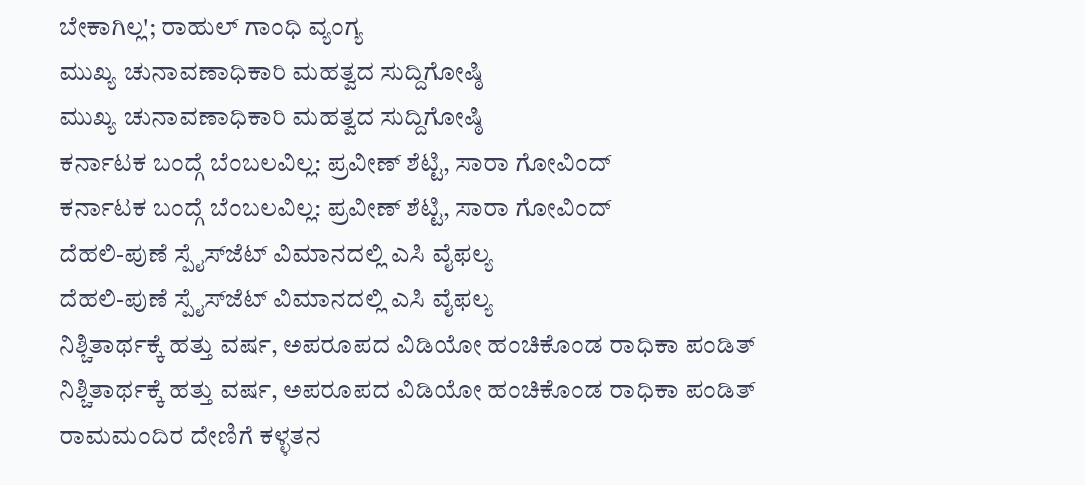ಬೇಕಾಗಿಲ್ಲ'; ರಾಹುಲ್ ಗಾಂಧಿ ವ್ಯಂಗ್ಯ
ಮುಖ್ಯ ಚುನಾವಣಾಧಿಕಾರಿ ಮಹತ್ವದ ಸುದ್ದಿಗೋಷ್ಠಿ
ಮುಖ್ಯ ಚುನಾವಣಾಧಿಕಾರಿ ಮಹತ್ವದ ಸುದ್ದಿಗೋಷ್ಠಿ
ಕರ್ನಾಟಕ ಬಂದ್ಗೆ ಬೆಂಬಲವಿಲ್ಲ: ಪ್ರವೀಣ್ ಶೆಟ್ಟಿ, ಸಾರಾ ಗೋವಿಂದ್
ಕರ್ನಾಟಕ ಬಂದ್ಗೆ ಬೆಂಬಲವಿಲ್ಲ: ಪ್ರವೀಣ್ ಶೆಟ್ಟಿ, ಸಾರಾ ಗೋವಿಂದ್
ದೆಹಲಿ-ಪುಣೆ ಸ್ಪೈಸ್‌ಜೆಟ್ ವಿಮಾನದಲ್ಲಿ ಎಸಿ ವೈಫಲ್ಯ
ದೆಹಲಿ-ಪುಣೆ ಸ್ಪೈಸ್‌ಜೆಟ್ ವಿಮಾನದಲ್ಲಿ ಎಸಿ ವೈಫಲ್ಯ
ನಿಶ್ಚಿತಾರ್ಥಕ್ಕೆ ಹತ್ತು ವರ್ಷ, ಅಪರೂಪದ ವಿಡಿಯೋ ಹಂಚಿಕೊಂಡ ರಾಧಿಕಾ ಪಂಡಿತ್
ನಿಶ್ಚಿತಾರ್ಥಕ್ಕೆ ಹತ್ತು ವರ್ಷ, ಅಪರೂಪದ ವಿಡಿಯೋ ಹಂಚಿಕೊಂಡ ರಾಧಿಕಾ ಪಂಡಿತ್
ರಾಮಮಂದಿರ ದೇಣಿಗೆ ಕಳ್ಳತನ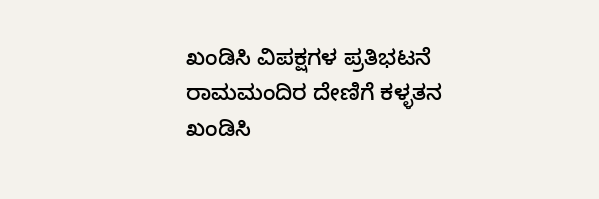ಖಂಡಿಸಿ ವಿಪಕ್ಷಗಳ ಪ್ರತಿಭಟನೆ
ರಾಮಮಂದಿರ ದೇಣಿಗೆ ಕಳ್ಳತನ ಖಂಡಿಸಿ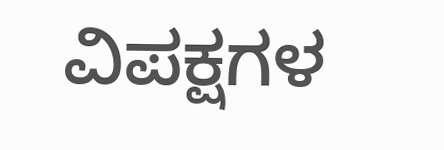ವಿಪಕ್ಷಗಳ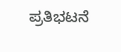ಪ್ರತಿಭಟನೆ